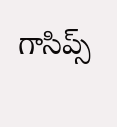గాసిప్స్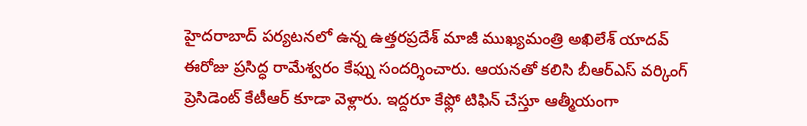హైదరాబాద్ పర్యటనలో ఉన్న ఉత్తరప్రదేశ్ మాజీ ముఖ్యమంత్రి అఖిలేశ్ యాదవ్ ఈరోజు ప్రసిద్ధ రామేశ్వరం కేఫ్ను సందర్శించారు. ఆయనతో కలిసి బీఆర్ఎస్ వర్కింగ్ ప్రెసిడెంట్ కేటీఆర్ కూడా వెళ్లారు. ఇద్దరూ కేఫ్లో టిఫిన్ చేస్తూ ఆత్మీయంగా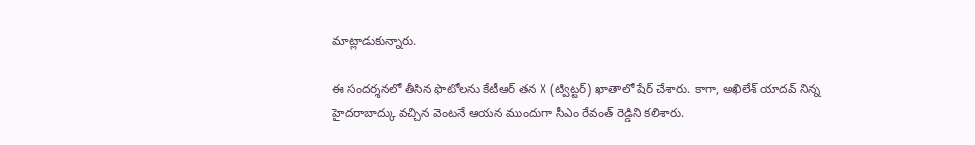మాట్లాడుకున్నారు.

ఈ సందర్శనలో తీసిన ఫొటోలను కేటీఆర్ తన X (ట్విట్టర్) ఖాతాలో షేర్ చేశారు. కాగా, అఖిలేశ్ యాదవ్ నిన్న హైదరాబాద్కు వచ్చిన వెంటనే ఆయన ముందుగా సీఎం రేవంత్ రెడ్డిని కలిశారు.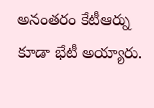అనంతరం కేటీఆర్ను కూడా భేటీ అయ్యారు.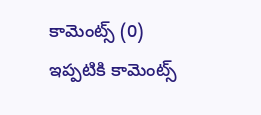కామెంట్స్ (0)
ఇప్పటికి కామెంట్స్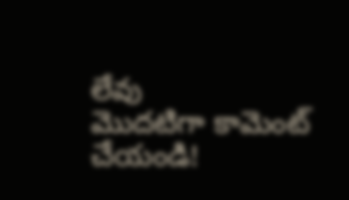లేవు
మొదటిగా కామెంట్ చేయండి!